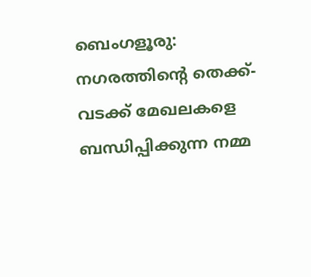ബെംഗളൂരു: നഗരത്തിന്റെ തെക്ക്-വടക്ക് മേഖലകളെ ബന്ധിപ്പിക്കുന്ന നമ്മ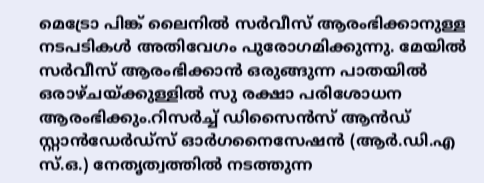മെട്രോ പിങ്ക് ലൈനിൽ സർവീസ് ആരംഭിക്കാനുള്ള നടപടികൾ അതിവേഗം പുരോഗമിക്കുന്നു. മേയിൽ സർവീസ് ആരംഭിക്കാൻ ഒരുങ്ങുന്ന പാതയിൽ ഒരാഴ്ചയ്ക്കുള്ളിൽ സു രക്ഷാ പരിശോധന ആരംഭിക്കും.റിസർച്ച് ഡിസൈൻസ് ആൻഡ് സ്റ്റാൻഡേർഡ്സ് ഓർഗനൈസേഷൻ (ആർ.ഡി.എ സ്.ഒ.) നേതൃത്വത്തിൽ നടത്തുന്ന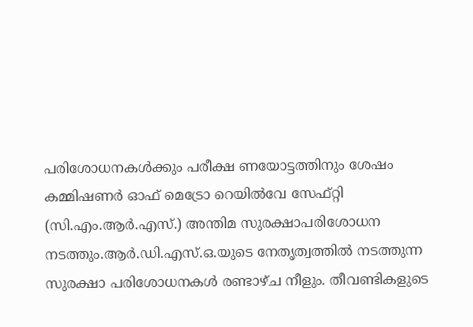പരിശോധനകൾക്കും പരീക്ഷ ണയോട്ടത്തിനും ശേഷം കമ്മിഷണർ ഓഫ് മെട്രോ റെയിൽവേ സേഫ്റ്റി (സി.എം.ആർ.എസ്.) അന്തിമ സുരക്ഷാപരിശോധന നടത്തും.ആർ.ഡി.എസ്.ഒ.യുടെ നേതൃത്വത്തിൽ നടത്തുന്ന സുരക്ഷാ പരിശോധനകൾ രണ്ടാഴ്ച നീളും. തീവണ്ടികളുടെ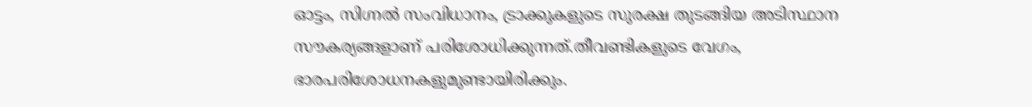ഓട്ടം, സിഗ്നൽ സംവിധാനം, ട്രാക്കുകളുടെ സുരക്ഷ തുടങ്ങിയ അടിസ്ഥാന സൗകര്യങ്ങളാണ് പരിശോധിക്കുന്നത്.തീവണ്ടികളുടെ വേഗം, ഭാരപരിശോധനകളുമുണ്ടായിരിക്കും.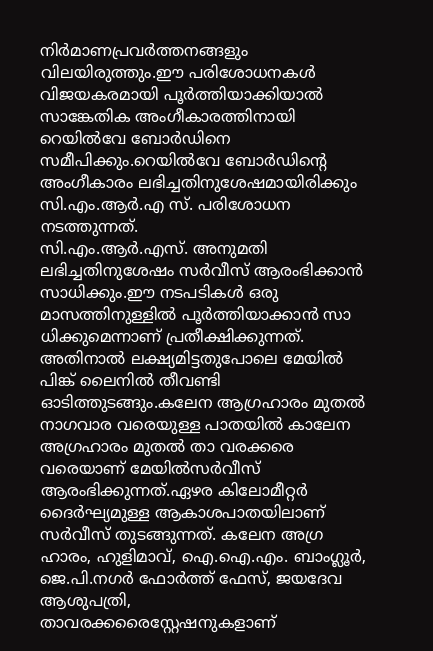നിർമാണപ്രവർത്തനങ്ങളും വിലയിരുത്തും.ഈ പരിശോധനകൾ വിജയകരമായി പൂർത്തിയാക്കിയാൽ സാങ്കേതിക അംഗീകാരത്തിനായി റെയിൽവേ ബോർഡിനെ സമീപിക്കും.റെയിൽവേ ബോർഡിൻ്റെ അംഗീകാരം ലഭിച്ചതിനുശേഷമായിരിക്കും സി.എം.ആർ.എ സ്. പരിശോധന നടത്തുന്നത്.
സി.എം.ആർ.എസ്. അനുമതി ലഭിച്ചതിനുശേഷം സർവീസ് ആരംഭിക്കാൻ സാധിക്കും.ഈ നടപടികൾ ഒരു മാസത്തിനുള്ളിൽ പൂർത്തിയാക്കാൻ സാ ധിക്കുമെന്നാണ് പ്രതീക്ഷിക്കുന്നത്. അതിനാൽ ലക്ഷ്യമിട്ടതുപോലെ മേയിൽ പിങ്ക് ലൈനിൽ തീവണ്ടി ഓടിത്തുടങ്ങും.കലേന ആഗ്രഹാരം മുതൽ നാഗവാര വരെയുള്ള പാതയിൽ കാലേന അഗ്രഹാരം മുതൽ താ വരക്കരെ വരെയാണ് മേയിൽസർവീസ് ആരംഭിക്കുന്നത്.ഏഴര കിലോമീറ്റർ ദൈർഘ്യമുള്ള ആകാശപാതയിലാണ് സർവീസ് തുടങ്ങുന്നത്. കലേന അഗ്ര ഹാരം, ഹുളിമാവ്, ഐ.ഐ.എം. ബാംഗ്ലൂർ, ജെ.പി.നഗർ ഫോർത്ത് ഫേസ്, ജയദേവ ആശുപത്രി, താവരക്കരൈസ്റ്റേഷനുകളാണ്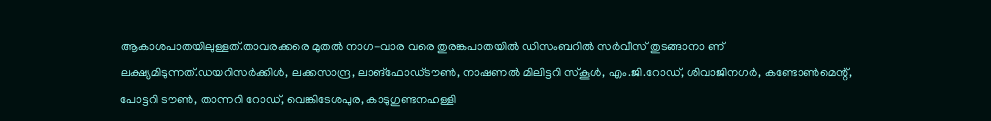ആകാശപാതയിലുള്ളത്.താവരക്കരെ മുതൽ നാഗ-വാര വരെ തുരങ്കപാതയിൽ ഡിസംബറിൽ സർവീസ് തുടങ്ങാനാ ണ് ലക്ഷ്യമിടുന്നത്.ഡയറിസർക്കിൾ, ലക്കസാന്ദ്ര, ലാങ്ഫോഡ്ടൗൺ, നാഷണൽ മിലിട്ടറി സ്കൂൾ, എം.ജി.റോഡ്, ശിവാജിനഗർ, കണ്ടോൺമെന്റ്, പോട്ടറി ടൗൺ, താന്നറി റോഡ്, വെങ്കിടേശപുര, കാടുഗുണ്ടനഹള്ളി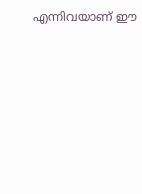എന്നിവയാണ് ഈ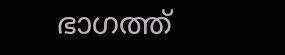ഭാഗത്ത്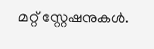മറ്റ് സ്റ്റേഷനുകൾ.